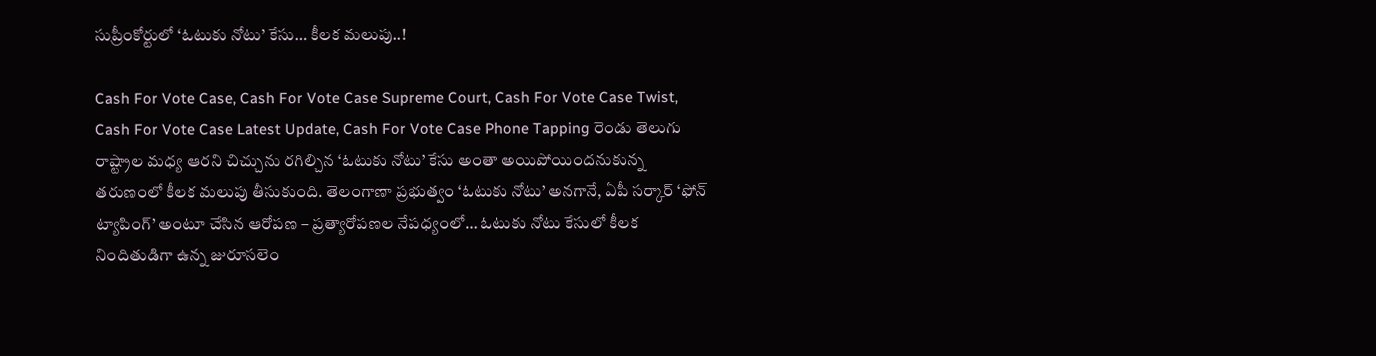సుప్రీంకోర్టులో ‘ఓటుకు నోటు’ కేసు… కీలక మలుపు..!

Cash For Vote Case, Cash For Vote Case Supreme Court, Cash For Vote Case Twist, Cash For Vote Case Latest Update, Cash For Vote Case Phone Tapping రెండు తెలుగు రాష్ట్రాల మధ్య ఆరని చిచ్చును రగిల్చిన ‘ఓటుకు నోటు’ కేసు అంతా అయిపోయిందనుకున్న తరుణంలో కీలక మలుపు తీసుకుంది. తెలంగాణా ప్రభుత్వం ‘ఓటుకు నోటు’ అనగానే, ఏపీ సర్కార్ ‘ఫోన్ ట్యాపింగ్’ అంటూ చేసిన ఆరోపణ – ప్రత్యారోపణల నేపధ్యంలో… ఓటుకు నోటు కేసులో కీలక నిందితుడిగా ఉన్న జురూసలెం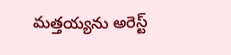మత్తయ్యను అరెస్ట్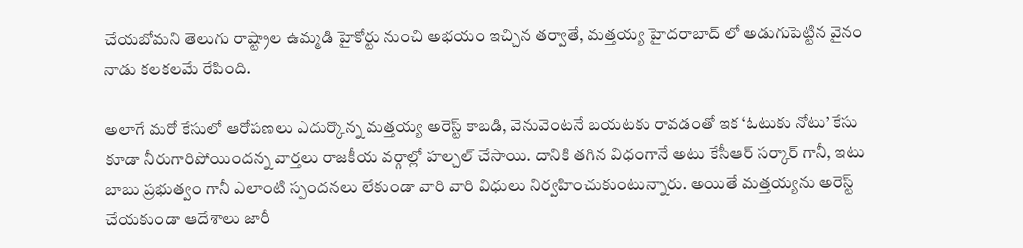చేయబోమని తెలుగు రాష్ట్రాల ఉమ్మడి హైకోర్టు నుంచి అభయం ఇచ్చిన తర్వాతే, మత్తయ్య హైదరాబాద్ లో అడుగుపెట్టిన వైనం నాడు కలకలమే రేపింది.

అలాగే మరో కేసులో ఆరోపణలు ఎదుర్కొన్న మత్తయ్య అరెస్ట్ కాబడి, వెనువెంటనే బయటకు రావడంతో ఇక ‘ఓటుకు నోటు’ కేసు కూడా నీరుగారిపోయిందన్న వార్తలు రాజకీయ వర్గాల్లో హల్చల్ చేసాయి. దానికి తగిన విధంగానే అటు కేసీఆర్ సర్కార్ గానీ, ఇటు బాబు ప్రభుత్వం గానీ ఎలాంటి స్పందనలు లేకుండా వారి వారి విధులు నిర్వహించుకుంటున్నారు. అయితే మత్తయ్యను అరెస్ట్ చేయకుండా ఆదేశాలు జారీ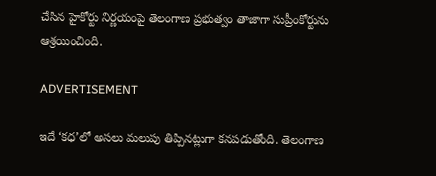చేసిన హైకోర్టు నిర్ణయంపై తెలంగాణ ప్రభుత్వం తాజాగా సుప్రీంకోర్టును ఆశ్రయించింది.

ADVERTISEMENT

ఇదే ‘కధ’లో అసలు మలుపు తిప్పినట్లుగా కనపడుతోంది. తెలంగాణ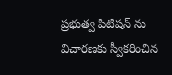ప్రభుత్వ పిటిషన్ ను విచారణకు స్వీకరించిన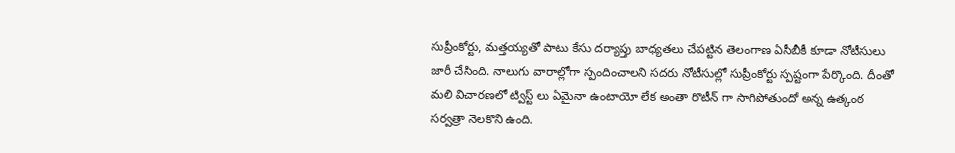సుప్రీంకోర్టు, మత్తయ్యతో పాటు కేసు దర్యాప్తు బాధ్యతలు చేపట్టిన తెలంగాణ ఏసీబీకీ కూడా నోటీసులు జారీ చేసింది. నాలుగు వారాల్లోగా స్పందించాలని సదరు నోటీసుల్లో సుప్రీంకోర్టు స్పష్టంగా పేర్కొంది. దీంతో మలి విచారణలో ట్విస్ట్ లు ఏమైనా ఉంటాయో లేక అంతా రొటీన్ గా సాగిపోతుందో అన్న ఉత్కంఠ సర్వత్రా నెలకొని ఉంది.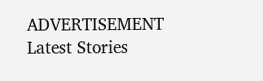ADVERTISEMENT
Latest Stories